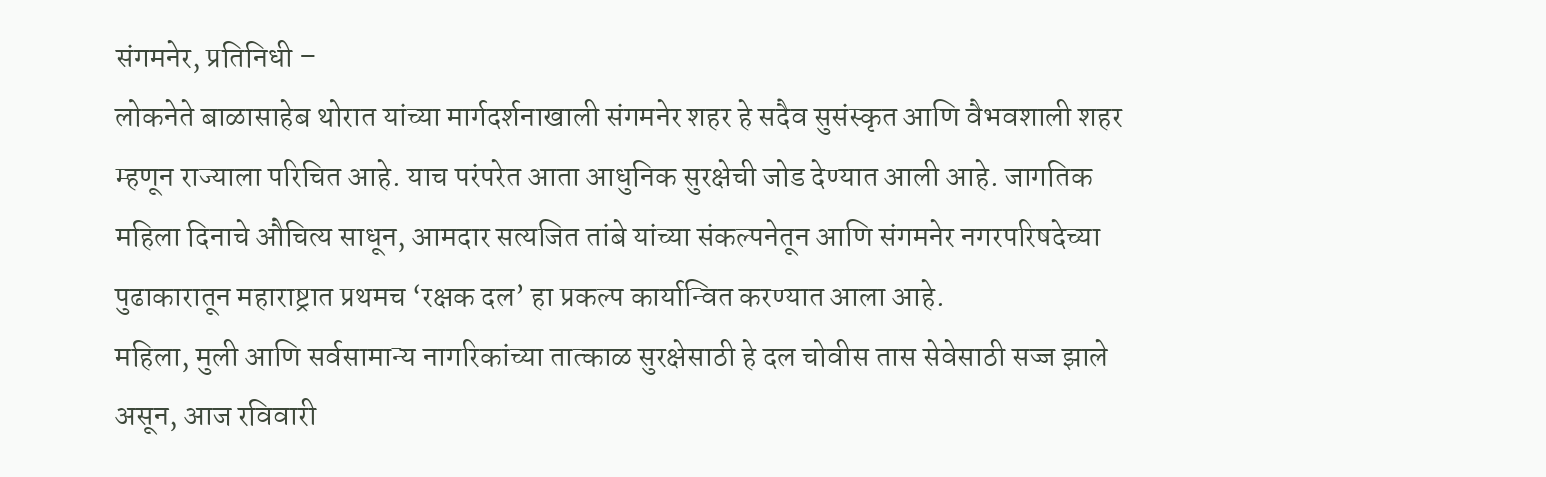संगमनेर, प्रतिनिधी –
लोकनेते बाळासाहेब थोरात यांच्या मार्गदर्शनाखाली संगमनेर शहर हे सदैव सुसंस्कृत आणि वैभवशाली शहर म्हणून राज्याला परिचित आहे. याच परंपरेत आता आधुनिक सुरक्षेची जोड देण्यात आली आहे. जागतिक महिला दिनाचे औचित्य साधून, आमदार सत्यजित तांबे यांच्या संकल्पनेतून आणि संगमनेर नगरपरिषदेच्या पुढाकारातून महाराष्ट्रात प्रथमच ‘रक्षक दल’ हा प्रकल्प कार्यान्वित करण्यात आला आहे.
महिला, मुली आणि सर्वसामान्य नागरिकांच्या तात्काळ सुरक्षेसाठी हे दल चोवीस तास सेवेसाठी सज्ज झाले असून, आज रविवारी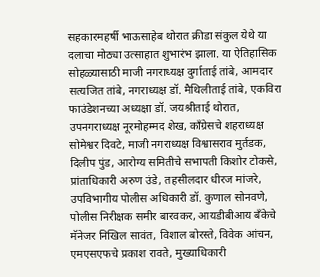सहकारमहर्षी भाऊसाहेब थोरात क्रीडा संकुल येथे या दलाचा मोठ्या उत्साहात शुभारंभ झाला. या ऐतिहासिक सोहळ्यासाठी माजी नगराध्यक्ष दुर्गाताई तांबे, आमदार सत्यजित तांबे, नगराध्यक्ष डॉ. मैथिलीताई तांबे, एकविरा फाउंडेशनच्या अध्यक्षा डॉ. जयश्रीताई थोरात, उपनगराध्यक्ष नूरमोहम्मद शेख, काँग्रेसचे शहराध्यक्ष सोमेश्वर दिवटे, माजी नगराध्यक्ष विश्वासराव मुर्तडक, दिलीप पुंड, आरोग्य समितीचे सभापती किशोर टोकसे, प्रांताधिकारी अरुण उंडे, तहसीलदार धीरज मांजरे, उपविभागीय पोलीस अधिकारी डॉ. कुणाल सोनवणे, पोलीस निरीक्षक समीर बारवकर, आयडीबीआय बँकेचे मॅनेजर निखिल सावंत, विशाल बोरस्ते, विवेक आंचन, एमएसएफचे प्रकाश रावते, मुख्याधिकारी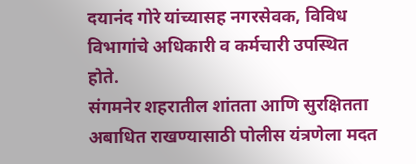दयानंद गोरे यांच्यासह नगरसेवक, विविध विभागांचे अधिकारी व कर्मचारी उपस्थित होते.
संगमनेर शहरातील शांतता आणि सुरक्षितता अबाधित राखण्यासाठी पोलीस यंत्रणेला मदत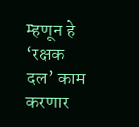म्हणून हे ‘रक्षक दल’ काम करणार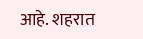आहे. शहरात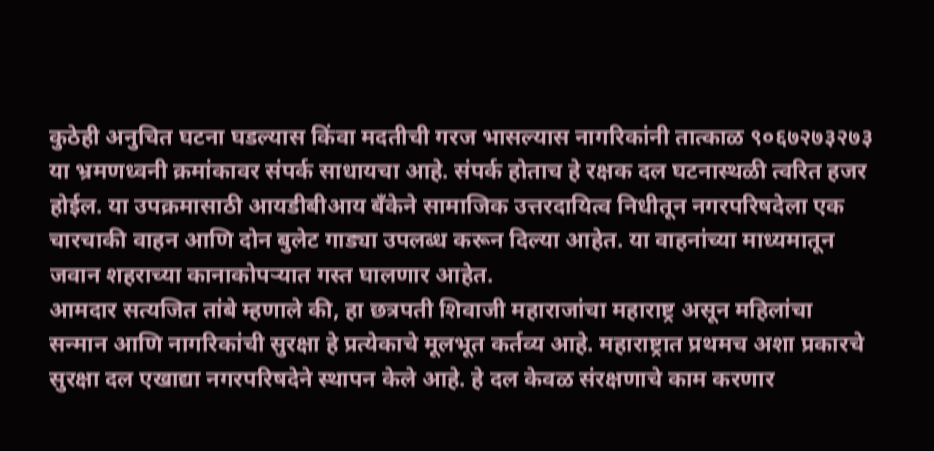कुठेही अनुचित घटना घडल्यास किंवा मदतीची गरज भासल्यास नागरिकांनी तात्काळ ९०६७२७३२७३ या भ्रमणध्वनी क्रमांकावर संपर्क साधायचा आहे. संपर्क होताच हे रक्षक दल घटनास्थळी त्वरित हजर होईल. या उपक्रमासाठी आयडीबीआय बँकेने सामाजिक उत्तरदायित्व निधीतून नगरपरिषदेला एक चारचाकी वाहन आणि दोन बुलेट गाड्या उपलब्ध करून दिल्या आहेत. या वाहनांच्या माध्यमातून जवान शहराच्या कानाकोपऱ्यात गस्त घालणार आहेत.
आमदार सत्यजित तांबे म्हणाले की, हा छत्रपती शिवाजी महाराजांचा महाराष्ट्र असून महिलांचा सन्मान आणि नागरिकांची सुरक्षा हे प्रत्येकाचे मूलभूत कर्तव्य आहे. महाराष्ट्रात प्रथमच अशा प्रकारचे सुरक्षा दल एखाद्या नगरपरिषदेने स्थापन केले आहे. हे दल केवळ संरक्षणाचे काम करणार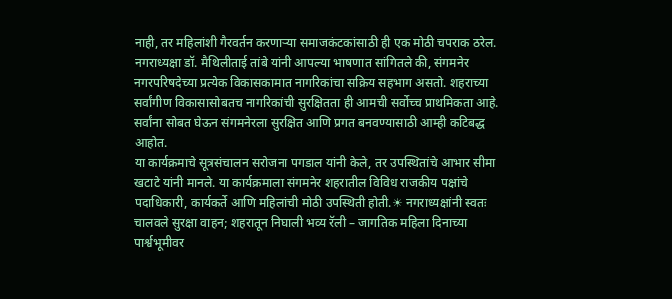नाही, तर महिलांशी गैरवर्तन करणाऱ्या समाजकंटकांसाठी ही एक मोठी चपराक ठरेल.
नगराध्यक्षा डॉ. मैथिलीताई तांबे यांनी आपल्या भाषणात सांगितले की, संगमनेर नगरपरिषदेच्या प्रत्येक विकासकामात नागरिकांचा सक्रिय सहभाग असतो. शहराच्या सर्वांगीण विकासासोबतच नागरिकांची सुरक्षितता ही आमची सर्वोच्च प्राथमिकता आहे. सर्वांना सोबत घेऊन संगमनेरला सुरक्षित आणि प्रगत बनवण्यासाठी आम्ही कटिबद्ध आहोत.
या कार्यक्रमाचे सूत्रसंचालन सरोजना पगडाल यांनी केले, तर उपस्थितांचे आभार सीमा खटाटे यांनी मानले. या कार्यक्रमाला संगमनेर शहरातील विविध राजकीय पक्षांचे पदाधिकारी, कार्यकर्ते आणि महिलांची मोठी उपस्थिती होती.☀ नगराध्यक्षांनी स्वतः चालवले सुरक्षा वाहन; शहरातून निघाली भव्य रॅली – जागतिक महिला दिनाच्या पार्श्वभूमीवर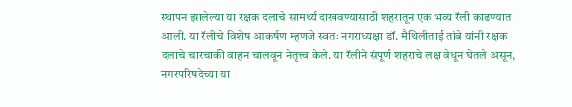स्थापन झालेल्या या रक्षक दलाचे सामर्थ्य दाखवण्यासाठी शहरातून एक भव्य रॅली काढण्यात आली. या रॅलीचे विशेष आकर्षण म्हणजे स्वतः नगराध्यक्षा डॉ. मैथिलीताई तांबे यांनी रक्षक दलाचे चारचाकी वाहन चालवून नेतृत्त्व केले. या रॅलीने संपूर्ण शहराचे लक्ष वेधून घेतले असून, नगरपरिषदेच्या या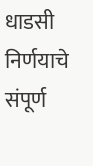धाडसी निर्णयाचे संपूर्ण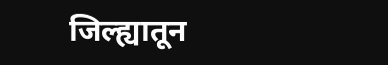जिल्ह्यातून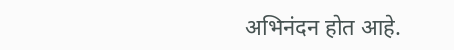अभिनंदन होत आहे.